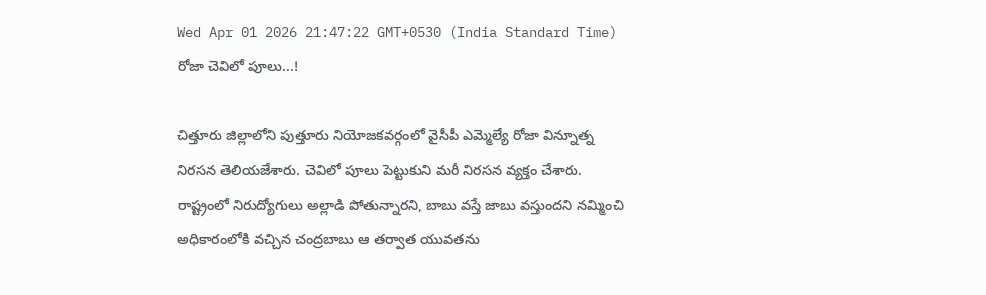Wed Apr 01 2026 21:47:22 GMT+0530 (India Standard Time)
రోజా చెవిలో పూలు...!

చిత్తూరు జిల్లాలోని పుత్తూరు నియోజకవర్గంలో వైసీపీ ఎమ్మెల్యే రోజా విన్నూత్న నిరసన తెలియజేశారు. చెవిలో పూలు పెట్టుకుని మరీ నిరసన వ్యక్తం చేశారు. రాష్ట్రంలో నిరుద్యోగులు అల్లాడి పోతున్నారని, బాబు వస్తే జాబు వస్తుందని నమ్మించి అధికారంలోకి వచ్చిన చంద్రబాబు ఆ తర్వాత యువతను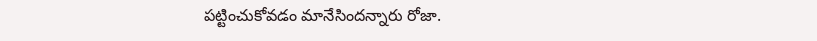పట్టించుకోవడం మానేసిందన్నారు రోజా.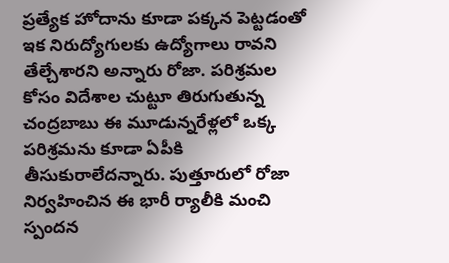ప్రత్యేక హోదాను కూడా పక్కన పెట్టడంతో ఇక నిరుద్యోగులకు ఉద్యోగాలు రావని తేల్చేశారని అన్నారు రోజా. పరిశ్రమల కోసం విదేశాల చుట్టూ తిరుగుతున్న చంద్రబాబు ఈ మూడున్నరేళ్లలో ఒక్క పరిశ్రమను కూడా ఏపీకి తీసుకురాలేదన్నారు. పుత్తూరులో రోజా నిర్వహించిన ఈ భారీ ర్యాలీకి మంచి స్పందన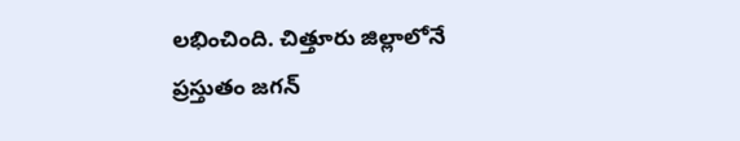లభించింది. చిత్తూరు జిల్లాలోనే ప్రస్తుతం జగన్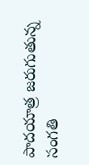పాదయాత్ర జరుగుతున్న సంగతి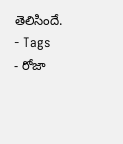తెలిసిందే.
- Tags
- రోజా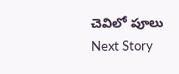చెవిలో పూలు
Next Story